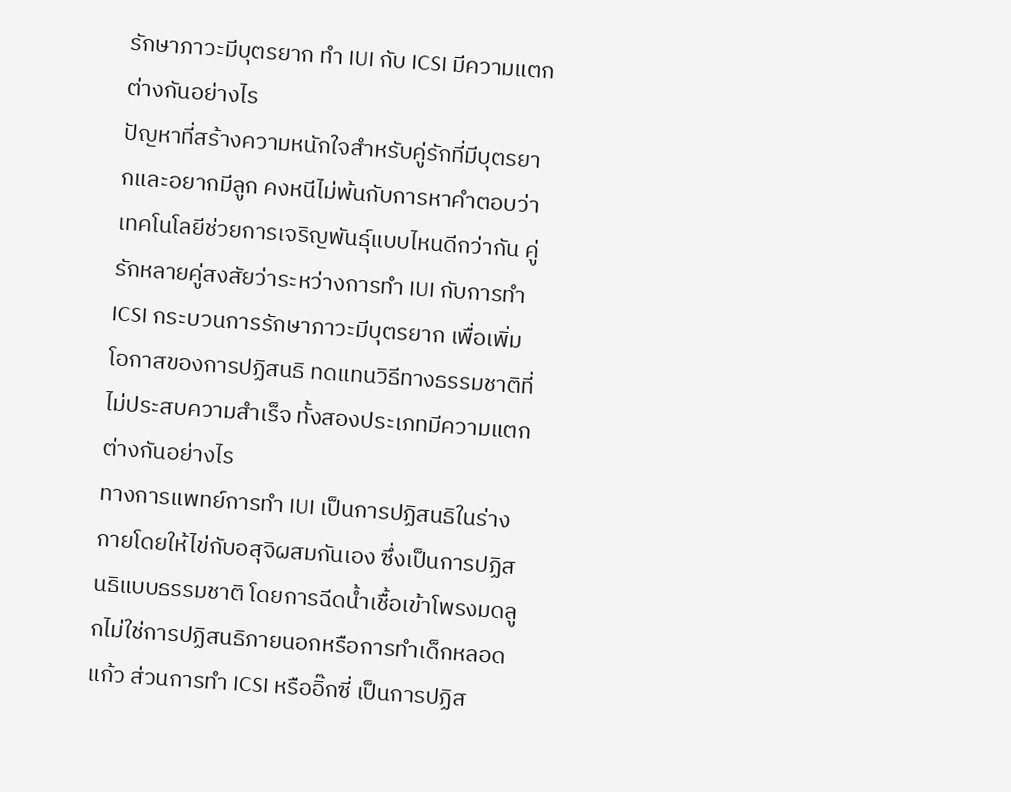รักษาภาวะมีบุตรยาก ทำ IUI กับ ICSI มีความแตกต่างกันอย่างไร
ปัญหาที่สร้างความหนักใจสำหรับคู่รักที่มีบุตรยากและอยากมีลูก คงหนีไม่พ้นกับการหาคำตอบว่า เทคโนโลยีช่วยการเจริญพันธุ์แบบไหนดีกว่ากัน คู่รักหลายคู่สงสัยว่าระหว่างการทำ IUI กับการทำ ICSI กระบวนการรักษาภาวะมีบุตรยาก เพื่อเพิ่มโอกาสของการปฏิสนธิ ทดแทนวิธีทางธรรมชาติที่ไม่ประสบความสำเร็จ ทั้งสองประเภทมีความแตกต่างกันอย่างไร
ทางการแพทย์การทำ IUI เป็นการปฏิสนธิในร่างกายโดยให้ไข่กับอสุจิผสมกันเอง ซึ่งเป็นการปฏิสนธิแบบธรรมชาติ โดยการฉีดน้ำเชื้อเข้าโพรงมดลูกไม่ใช่การปฏิสนธิภายนอกหรือการทำเด็กหลอดแก้ว ส่วนการทำ ICSI หรืออิ๊กซี่ เป็นการปฏิส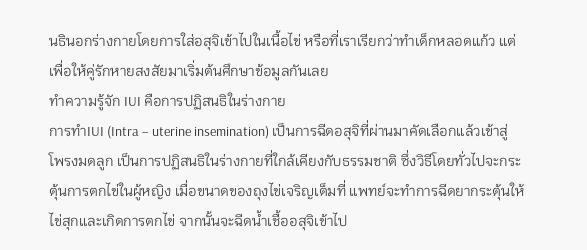นธินอกร่างกายโดยการใส่อสุจิเข้าไปในเนื้อไข่ หรือที่เราเรียกว่าทำเด็กหลอดแก้ว แต่เพื่อให้คู่รักหายสงสัยมาเริ่มต้นศึกษาข้อมูลกันเลย
ทำความรู้จัก IUI คือการปฏิสนธิในร่างกาย
การทำIUI (Intra – uterine insemination) เป็นการฉีดอสุจิที่ผ่านมาคัดเลือกแล้วเข้าสู่โพรงมดลูก เป็นการปฏิสนธิในร่างกายที่ใกล้เคียงกับธรรมชาติ ซึ่งวิธีโดยทั่วไปจะกระตุ้นการตกไข่ในผู้หญิง เมื่อขนาดของถุงไข่เจริญเต็มที่ แพทย์จะทำการฉีดยากระตุ้นให้ไข่สุกและเกิดการตกไข่ จากนั้นจะฉีดน้ำเชื้ออสุจิเข้าไป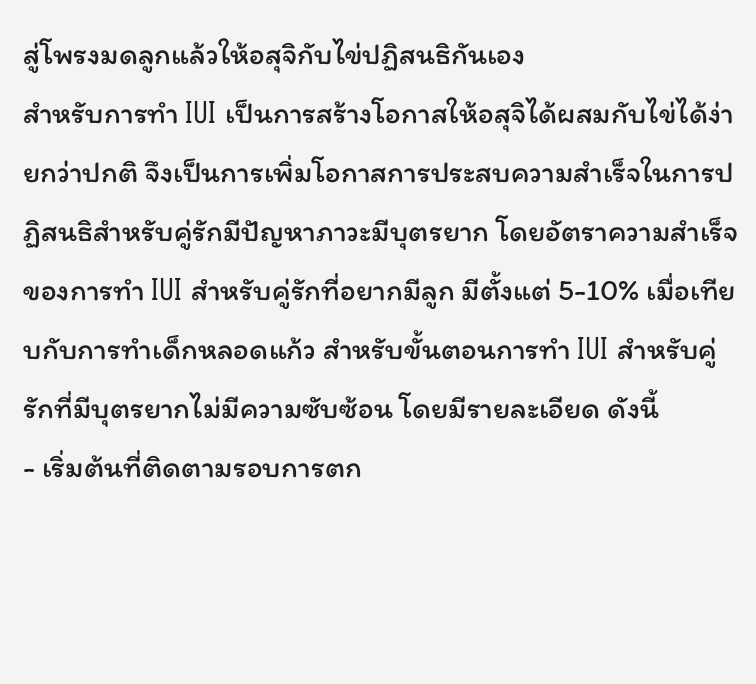สู่โพรงมดลูกแล้วให้อสุจิกับไข่ปฏิสนธิกันเอง
สำหรับการทำ IUI เป็นการสร้างโอกาสให้อสุจิได้ผสมกับไข่ได้ง่ายกว่าปกติ จึงเป็นการเพิ่มโอกาสการประสบความสำเร็จในการปฏิสนธิสำหรับคู่รักมีปัญหาภาวะมีบุตรยาก โดยอัตราความสำเร็จของการทำ IUI สำหรับคู่รักที่อยากมีลูก มีตั้งแต่ 5-10% เมื่อเทียบกับการทำเด็กหลอดแก้ว สำหรับขั้นตอนการทำ IUI สำหรับคู่รักที่มีบุตรยากไม่มีความซับซ้อน โดยมีรายละเอียด ดังนี้
- เริ่มต้นที่ติดตามรอบการตก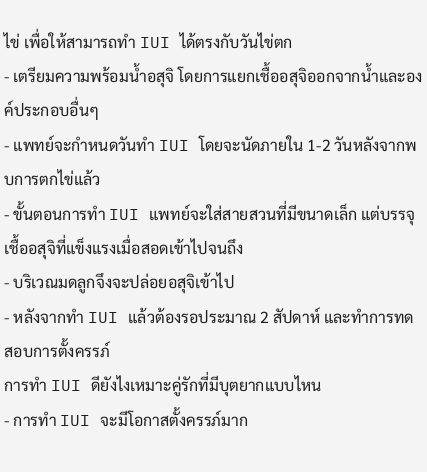ไข่ เพื่อให้สามารถทำ IUI ได้ตรงกับวันไข่ตก
- เตรียมความพร้อมน้ำอสุจิ โดยการแยกเชื้ออสุจิออกจากน้ำและองค์ประกอบอื่นๆ
- แพทย์จะกำหนดวันทำ IUI โดยจะนัดภายใน 1-2 วันหลังจากพบการตกไข่แล้ว
- ขั้นตอนการทำ IUI แพทย์จะใส่สายสวนที่มีขนาดเล็ก แต่บรรจุเชื้ออสุจิที่แข็งแรงเมื่อสอดเข้าไปจนถึง
- บริเวณมดลูกจึงจะปล่อยอสุจิเข้าไป
- หลังจากทำ IUI แล้วต้องรอประมาณ 2 สัปดาห์ และทำการทดสอบการตั้งครรภ์
การทำ IUI ดียังไงเหมาะคู่รักที่มีบุตยากแบบไหน
- การทำ IUI จะมีโอกาสตั้งครรภ์มาก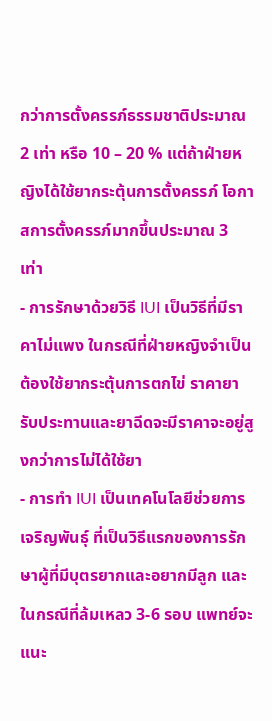กว่าการตั้งครรภ์ธรรมชาติประมาณ 2 เท่า หรือ 10 – 20 % แต่ถ้าฝ่ายหญิงได้ใช้ยากระตุ้นการตั้งครรภ์ โอกาสการตั้งครรภ์มากขึ้นประมาณ 3 เท่า
- การรักษาด้วยวิธี IUI เป็นวิธีที่มีราคาไม่แพง ในกรณีที่ฝ่ายหญิงจำเป็นต้องใช้ยากระตุ้นการตกไข่ ราคายารับประทานและยาฉีดจะมีราคาจะอยู่สูงกว่าการไม่ได้ใช้ยา
- การทำ IUI เป็นเทคโนโลยีช่วยการเจริญพันธุ์ ที่เป็นวิธีแรกของการรักษาผู้ที่มีบุตรยากและอยากมีลูก และในกรณีที่ล้มเหลว 3-6 รอบ แพทย์จะแนะ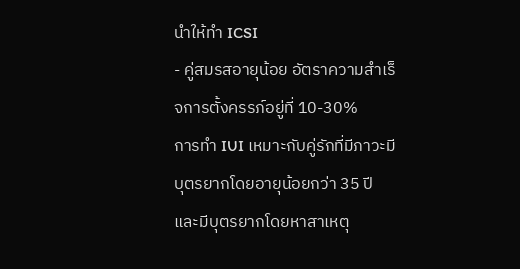นำให้ทำ ICSI
- คู่สมรสอายุน้อย อัตราความสำเร็จการตั้งครรภ์อยู่ที่ 10-30%
การทำ IUI เหมาะกับคู่รักที่มีภาวะมีบุตรยากโดยอายุน้อยกว่า 35 ปี และมีบุตรยากโดยหาสาเหตุ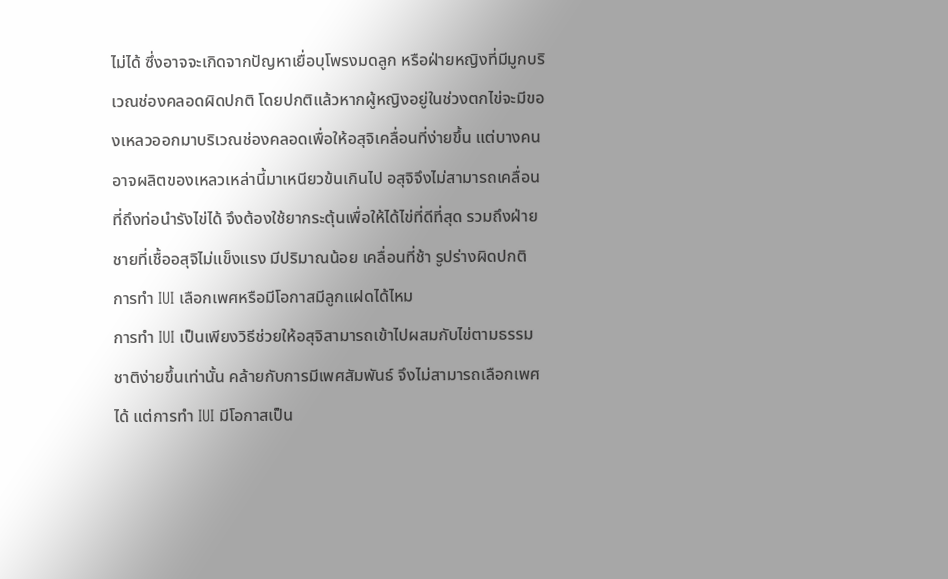ไม่ได้ ซึ่งอาจจะเกิดจากปัญหาเยื่อบุโพรงมดลูก หรือฝ่ายหญิงที่มีมูกบริเวณช่องคลอดผิดปกติ โดยปกติแล้วหากผู้หญิงอยู่ในช่วงตกไข่จะมีของเหลวออกมาบริเวณช่องคลอดเพื่อให้อสุจิเคลื่อนที่ง่ายขึ้น แต่บางคนอาจผลิตของเหลวเหล่านี้มาเหนียวข้นเกินไป อสุจิจึงไม่สามารถเคลื่อนที่ถึงท่อนำรังไข่ได้ จึงต้องใช้ยากระตุ้นเพื่อให้ได้ไข่ที่ดีที่สุด รวมถึงฝ่ายชายที่เชื้ออสุจิไม่แข็งแรง มีปริมาณน้อย เคลื่อนที่ช้า รูปร่างผิดปกติ
การทำ IUI เลือกเพศหรือมีโอกาสมีลูกแฝดได้ไหม
การทำ IUI เป็นเพียงวิธีช่วยให้อสุจิสามารถเข้าไปผสมกับไข่ตามธรรมชาติง่ายขึ้นเท่านั้น คล้ายกับการมีเพศสัมพันธ์ จึงไม่สามารถเลือกเพศได้ แต่การทำ IUI มีโอกาสเป็น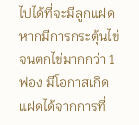ไปได้ที่จะมีลูกแฝด หากมีการกระตุ้นไข่จนตกไข่มากกว่า 1 ฟอง มีโอกาสเกิดแฝดได้จากการที่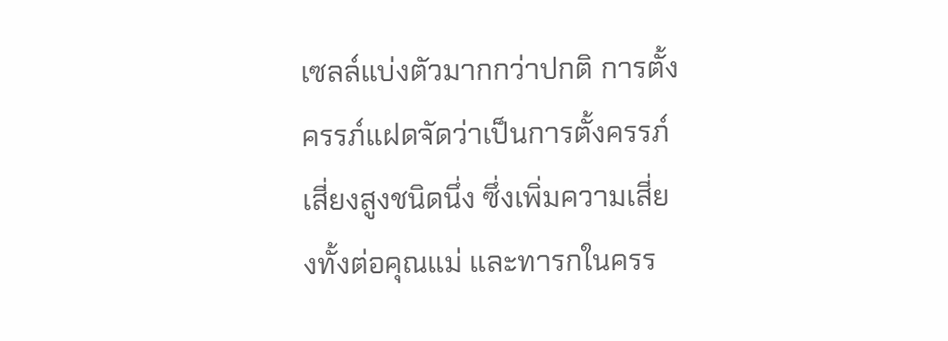เซลล์แบ่งตัวมากกว่าปกติ การตั้งครรภ์แฝดจัดว่าเป็นการตั้งครรภ์เสี่ยงสูงชนิดนึ่ง ซึ่งเพิ่มความเสี่ยงทั้งต่อคุณแม่ และทารกในครร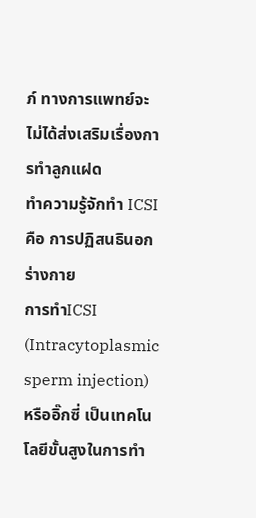ภ์ ทางการแพทย์จะไม่ได้ส่งเสริมเรื่องการทำลูกแฝด
ทำความรู้จักทำ ICSI คือ การปฏิสนธินอกร่างกาย
การทำICSI (Intracytoplasmic sperm injection) หรืออิ๊กซี่ เป็นเทคโนโลยีขั้นสูงในการทำ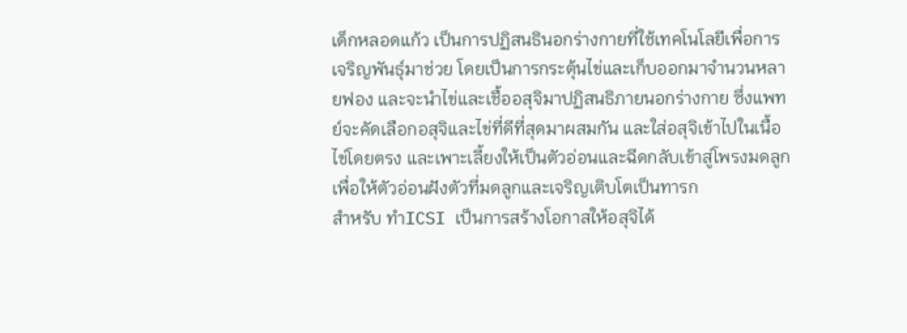เด็กหลอดแก้ว เป็นการปฏิสนธินอกร่างกายที่ใช้เทคโนโลยีเพื่อการเจริญพันธ์ุมาช่วย โดยเป็นการกระตุ้นไข่และเก็บออกมาจำนวนหลายฟอง และจะนำไข่และเชื้ออสุจิมาปฏิสนธิภายนอกร่างกาย ซึ่งแพทย์จะคัดเลือกอสุจิและไข่ที่ดีที่สุดมาผสมกัน และใส่อสุจิเข้าไปในเนื้อไข่โดยตรง และเพาะเลี้ยงให้เป็นตัวอ่อนและฉีดกลับเข้าสู่โพรงมดลูก เพื่อให้ตัวอ่อนฝังตัวที่มดลูกและเจริญเติบโตเป็นทารก
สำหรับ ทำICSI เป็นการสร้างโอกาสให้อสุจิได้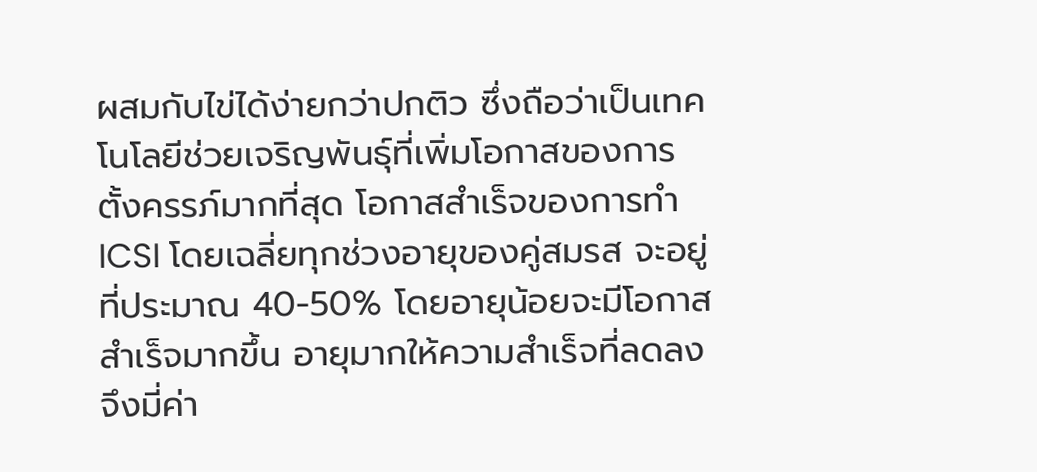ผสมกับไข่ได้ง่ายกว่าปกติว ซึ่งถือว่าเป็นเทคโนโลยีช่วยเจริญพันธุ์ที่เพิ่มโอกาสของการตั้งครรภ์มากที่สุด โอกาสสำเร็จของการทำ ICSI โดยเฉลี่ยทุกช่วงอายุของคู่สมรส จะอยู่ที่ประมาณ 40-50% โดยอายุน้อยจะมีโอกาสสำเร็จมากขึ้น อายุมากให้ความสำเร็จที่ลดลงจึงมี่ค่า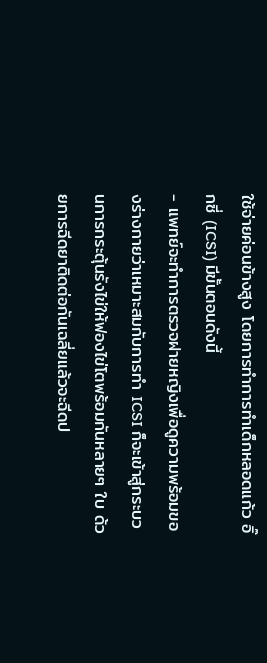ใช้จ่ายค่อนข้างสูง โดยการทำการทำเด็กหลอดแก้ว อิ๊กซี่ (ICSI) มีขั้นตอนดังนี้
- แพทย์จะทำการตรวจฝายหญิงเพื่อดูความพร้อมของร่างกายว่าเหมาะสมกับการทำ ICSI ก็จะเข้าสู่กระบวนการกระตุ้นรังไข่ให้ฟองไข่โตพร้อมกันหลายๆ ใบ ด้วยการฉีดยาติดต่อกันเฉลี่ยแล้วจะฉีดป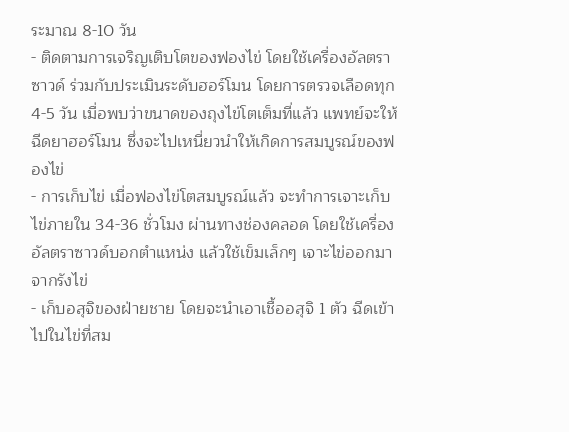ระมาณ 8-10 วัน
- ติดตามการเจริญเติบโตของฟองไข่ โดยใช้เครื่องอัลตราซาวด์ ร่วมกับประเมินระดับฮอร์โมน โดยการตรวจเลือดทุก 4-5 วัน เมื่อพบว่าขนาดของถุงไข่โตเต็มที่แล้ว แพทย์จะให้ฉีดยาฮอร์โมน ซึ่งจะไปเหนี่ยวนำให้เกิดการสมบูรณ์ของฟองไข่
- การเก็บไข่ เมื่อฟองไข่โตสมบูรณ์แล้ว จะทำการเจาะเก็บไข่ภายใน 34-36 ชั่วโมง ผ่านทางช่องคลอด โดยใช้เครื่องอัลตราซาวด์บอกตำแหน่ง แล้วใช้เข็มเล็กๆ เจาะไข่ออกมาจากรังไข่
- เก็บอสุจิของฝ่ายชาย โดยจะนำเอาเชื้ออสุจิ 1 ตัว ฉีดเข้าไปในไข่ที่สม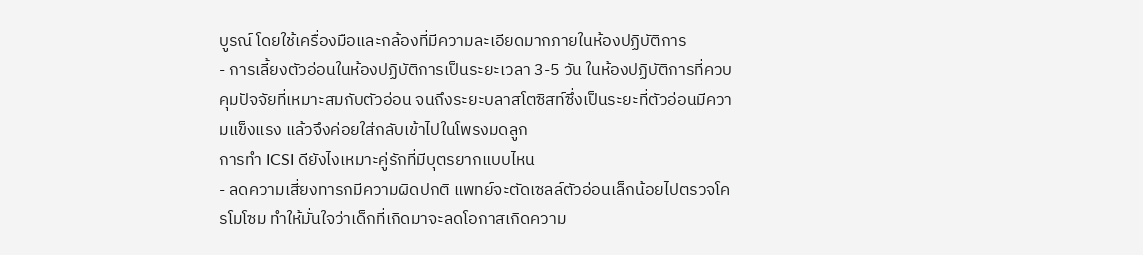บูรณ์ โดยใช้เครื่องมือและกล้องที่มีความละเอียดมากภายในห้องปฏิบัติการ
- การเลี้ยงตัวอ่อนในห้องปฏิบัติการเป็นระยะเวลา 3-5 วัน ในห้องปฏิบัติการที่ควบคุมปัจจัยที่เหมาะสมกับตัวอ่อน จนถึงระยะบลาสโตซิสท์ซึ่งเป็นระยะที่ตัวอ่อนมีความแข็งแรง แล้วจึงค่อยใส่กลับเข้าไปในโพรงมดลูก
การทำ ICSI ดียังไงเหมาะคู่รักที่มีบุตรยากแบบไหน
- ลดความเสี่ยงทารกมีความผิดปกติ แพทย์จะตัดเซลล์ตัวอ่อนเล็กน้อยไปตรวจโครโมโซม ทำให้มั่นใจว่าเด็กที่เกิดมาจะลดโอกาสเกิดความ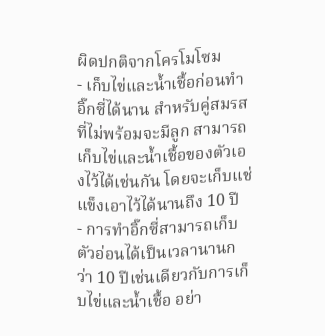ผิดปกติจากโครโมโซม
- เก็บไข่และน้ำเชื้อก่อนทำอิ๊กซี่ได้นาน สำหรับคู่สมรสที่ไม่พร้อมจะมีลูก สามารถเก็บไข่และน้ำเชื้อของตัวเองไว้ได้เช่นกัน โดยจะเก็บแช่แข็งเอาไว้ได้นานถึง 10 ปี
- การทำอิ๊กซี่สามารถเก็บตัวอ่อนได้เป็นเวลานานกว่า 10 ปีเช่นเดียวกับการเก็บไข่และน้ำเชื้อ อย่า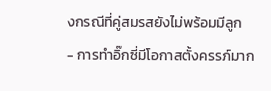งกรณีที่คู่สมรสยังไม่พร้อมมีลูก
- การทำอิ๊กซี่มีโอกาสตั้งครรภ์มาก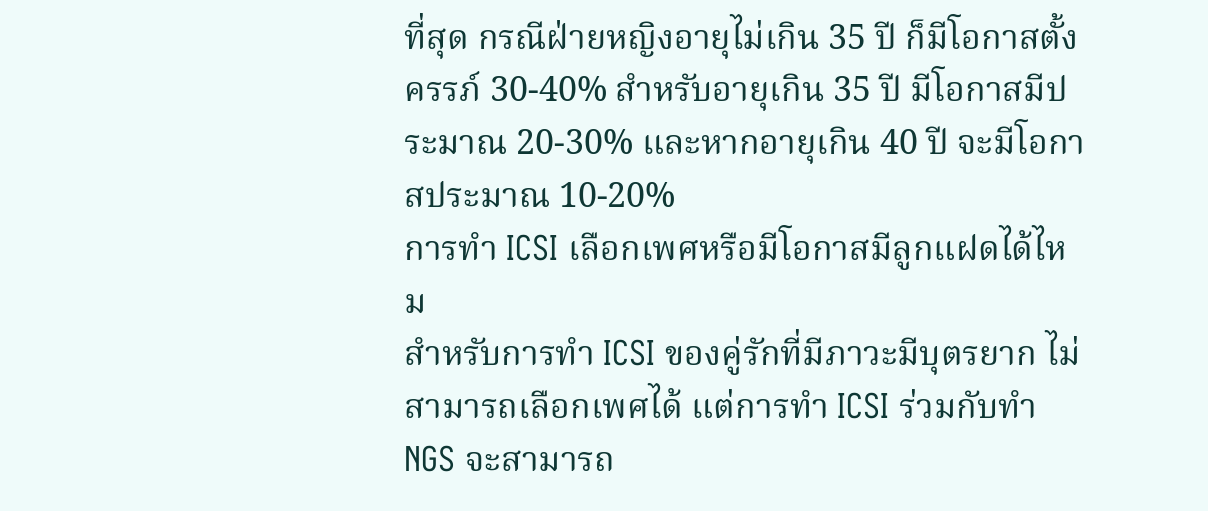ที่สุด กรณีฝ่ายหญิงอายุไม่เกิน 35 ปี ก็มีโอกาสตั้งครรภ์ 30-40% สำหรับอายุเกิน 35 ปี มีโอกาสมีประมาณ 20-30% และหากอายุเกิน 40 ปี จะมีโอกาสประมาณ 10-20%
การทำ ICSI เลือกเพศหรือมีโอกาสมีลูกแฝดได้ไหม
สำหรับการทำ ICSI ของคู่รักที่มีภาวะมีบุตรยาก ไม่สามารถเลือกเพศได้ แต่การทำ ICSI ร่วมกับทำ NGS จะสามารถ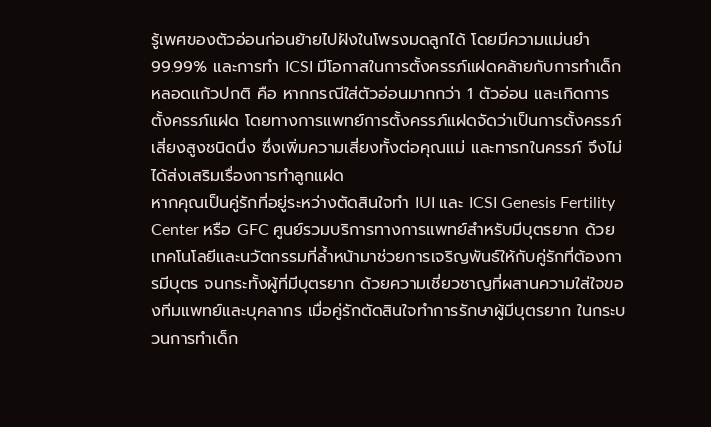รู้เพศของตัวอ่อนก่อนย้ายไปฝังในโพรงมดลูกได้ โดยมีความแม่นยำ 99.99% และการทำ ICSI มีโอกาสในการตั้งครรภ์แฝดคล้ายกับการทำเด็กหลอดแก้วปกติ คือ หากกรณีใส่ตัวอ่อนมากกว่า 1 ตัวอ่อน และเกิดการตั้งครรภ์แฝด โดยทางการแพทย์การตั้งครรภ์แฝดจัดว่าเป็นการตั้งครรภ์เสี่ยงสูงชนิดนึ่ง ซึ่งเพิ่มความเสี่ยงทั้งต่อคุณแม่ และทารกในครรภ์ จึงไม่ได้ส่งเสริมเรื่องการทำลูกแฝด
หากคุณเป็นคู่รักที่อยู่ระหว่างตัดสินใจทำ IUI และ ICSI Genesis Fertility Center หรือ GFC ศูนย์รวมบริการทางการแพทย์สำหรับมีบุตรยาก ด้วยเทคโนโลยีและนวัตกรรมที่ล้ำหน้ามาช่วยการเจริญพันธ์ให้กับคู่รักที่ต้องการมีบุตร จนกระทั้งผู้ที่มีบุตรยาก ด้วยความเชี่ยวชาญที่ผสานความใส่ใจของทีมแพทย์และบุคลากร เมื่อคู่รักตัดสินใจทำการรักษาผู้มีบุตรยาก ในกระบวนการทำเด็ก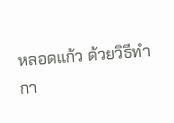หลอดแก้ว ด้วยวิธีทำกา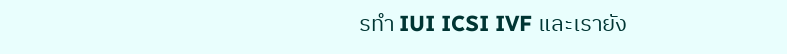รทำ IUI ICSI IVF และเรายัง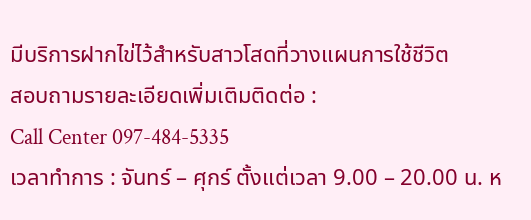มีบริการฝากไข่ไว้สำหรับสาวโสดที่วางแผนการใช้ชีวิต
สอบถามรายละเอียดเพิ่มเติมติดต่อ :
Call Center 097-484-5335
เวลาทำการ : จันทร์ – ศุกร์ ตั้งแต่เวลา 9.00 – 20.00 น. ห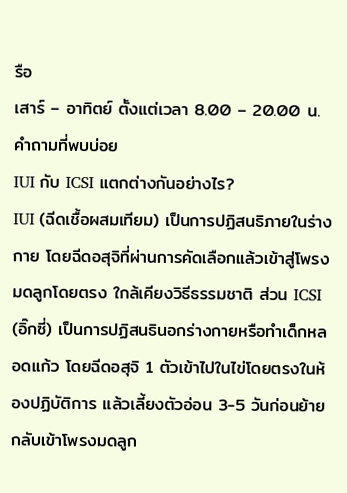รือ
เสาร์ – อาทิตย์ ตั้งแต่เวลา 8.00 – 20.00 น.
คำถามที่พบบ่อย
IUI กับ ICSI แตกต่างกันอย่างไร?
IUI (ฉีดเชื้อผสมเทียม) เป็นการปฏิสนธิภายในร่างกาย โดยฉีดอสุจิที่ผ่านการคัดเลือกแล้วเข้าสู่โพรงมดลูกโดยตรง ใกล้เคียงวิธีธรรมชาติ ส่วน ICSI (อิ๊กซี่) เป็นการปฏิสนธินอกร่างกายหรือทำเด็กหลอดแก้ว โดยฉีดอสุจิ 1 ตัวเข้าไปในไข่โดยตรงในห้องปฏิบัติการ แล้วเลี้ยงตัวอ่อน 3-5 วันก่อนย้ายกลับเข้าโพรงมดลูก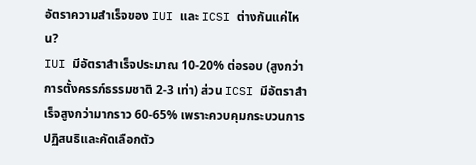อัตราความสำเร็จของ IUI และ ICSI ต่างกันแค่ไหน?
IUI มีอัตราสำเร็จประมาณ 10-20% ต่อรอบ (สูงกว่าการตั้งครรภ์ธรรมชาติ 2-3 เท่า) ส่วน ICSI มีอัตราสำเร็จสูงกว่ามากราว 60-65% เพราะควบคุมกระบวนการปฏิสนธิและคัดเลือกตัว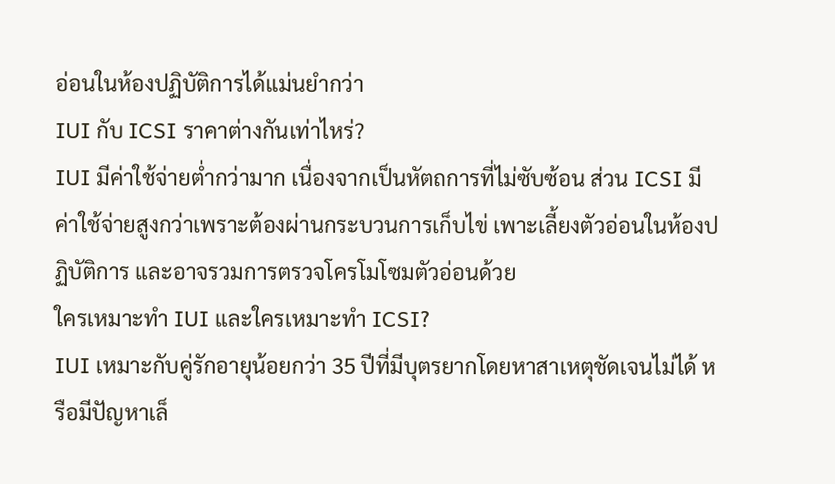อ่อนในห้องปฏิบัติการได้แม่นยำกว่า
IUI กับ ICSI ราคาต่างกันเท่าไหร่?
IUI มีค่าใช้จ่ายต่ำกว่ามาก เนื่องจากเป็นหัตถการที่ไม่ซับซ้อน ส่วน ICSI มีค่าใช้จ่ายสูงกว่าเพราะต้องผ่านกระบวนการเก็บไข่ เพาะเลี้ยงตัวอ่อนในห้องปฏิบัติการ และอาจรวมการตรวจโครโมโซมตัวอ่อนด้วย
ใครเหมาะทำ IUI และใครเหมาะทำ ICSI?
IUI เหมาะกับคู่รักอายุน้อยกว่า 35 ปีที่มีบุตรยากโดยหาสาเหตุชัดเจนไม่ได้ หรือมีปัญหาเล็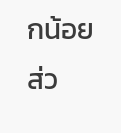กน้อย ส่ว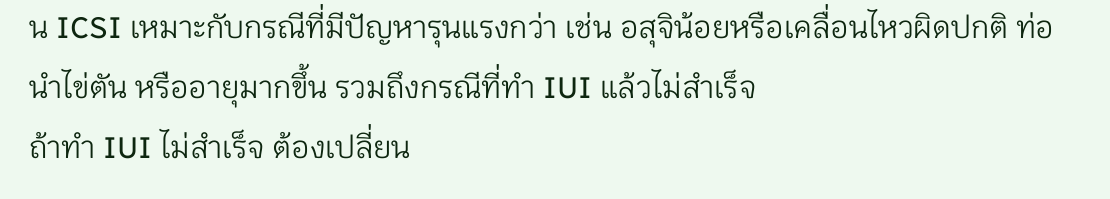น ICSI เหมาะกับกรณีที่มีปัญหารุนแรงกว่า เช่น อสุจิน้อยหรือเคลื่อนไหวผิดปกติ ท่อนำไข่ตัน หรืออายุมากขึ้น รวมถึงกรณีที่ทำ IUI แล้วไม่สำเร็จ
ถ้าทำ IUI ไม่สำเร็จ ต้องเปลี่ยน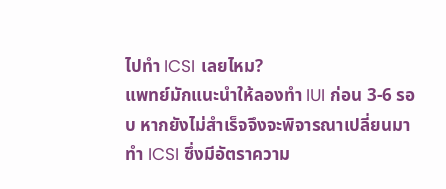ไปทำ ICSI เลยไหม?
แพทย์มักแนะนำให้ลองทำ IUI ก่อน 3-6 รอบ หากยังไม่สำเร็จจึงจะพิจารณาเปลี่ยนมาทำ ICSI ซึ่งมีอัตราความ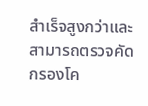สำเร็จสูงกว่าและสามารถตรวจคัดกรองโค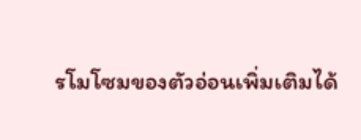รโมโซมของตัวอ่อนเพิ่มเติมได้